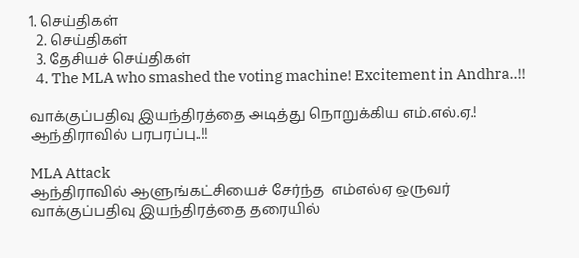1. செய்திகள்
  2. செய்திகள்
  3. தேசியச் செய்திகள்
  4. The MLA who smashed the voting machine! Excitement in Andhra..!!

வாக்குப்பதிவு இயந்திரத்தை அடித்து நொறுக்கிய எம்.எல்.ஏ.! ஆந்திராவில் பரபரப்பு..!!

MLA Attack
ஆந்திராவில் ஆளுங்கட்சியைச் சேர்ந்த  எம்எல்ஏ ஒருவர் வாக்குப்பதிவு இயந்திரத்தை தரையில்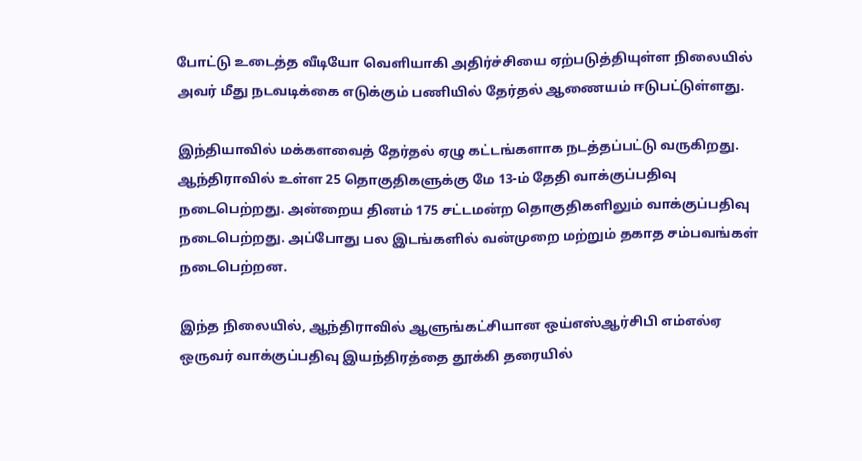போட்டு உடைத்த வீடியோ வெளியாகி அதிர்ச்சியை ஏற்படுத்தியுள்ள நிலையில் அவர் மீது நடவடிக்கை எடுக்கும் பணியில் தேர்தல் ஆணையம் ஈடுபட்டுள்ளது.

இந்தியாவில் மக்களவைத் தேர்தல் ஏழு கட்டங்களாக நடத்தப்பட்டு வருகிறது. ஆந்திராவில் உள்ள 25 தொகுதிகளுக்கு மே 13-ம் தேதி வாக்குப்பதிவு நடைபெற்றது. அன்றைய தினம் 175 சட்டமன்ற தொகுதிகளிலும் வாக்குப்பதிவு நடைபெற்றது. அப்போது பல இடங்களில் வன்முறை மற்றும் தகாத சம்பவங்கள் நடைபெற்றன.

இந்த நிலையில், ஆந்திராவில் ஆளுங்கட்சியான ஒய்எஸ்ஆர்சிபி எம்எல்ஏ ஒருவர் வாக்குப்பதிவு இயந்திரத்தை தூக்கி தரையில்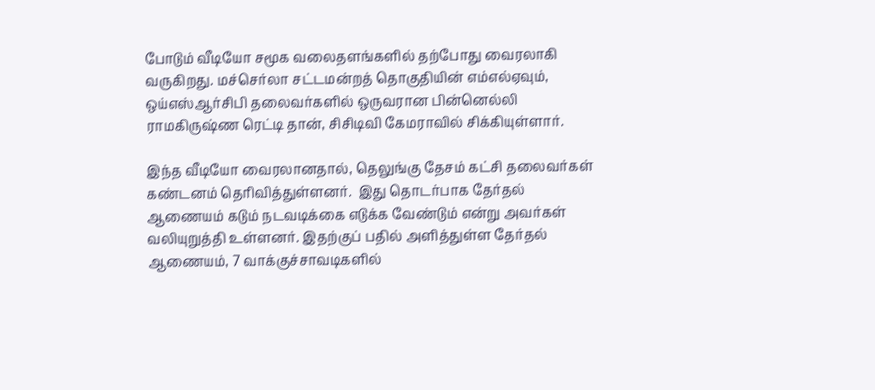போடும் வீடியோ சமூக வலைதளங்களில் தற்போது வைரலாகி வருகிறது. மச்செர்லா சட்டமன்றத் தொகுதியின் எம்எல்ஏவும், ஒய்எஸ்ஆர்சிபி தலைவர்களில் ஒருவரான பின்னெல்லி ராமகிருஷ்ண ரெட்டி தான், சிசிடிவி கேமராவில் சிக்கியுள்ளார்.

இந்த வீடியோ வைரலானதால், தெலுங்கு தேசம் கட்சி தலைவர்கள் கண்டனம் தெரிவித்துள்ளனர்.  இது தொடர்பாக தேர்தல் ஆணையம் கடும் நடவடிக்கை எடுக்க வேண்டும் என்று அவர்கள் வலியுறுத்தி உள்ளனர். இதற்குப் பதில் அளித்துள்ள தேர்தல் ஆணையம், 7 வாக்குச்சாவடிகளில்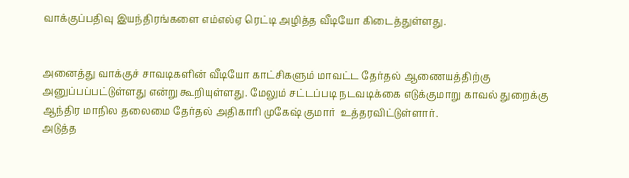வாக்குப்பதிவு இயந்திரங்களை எம்எல்ஏ ரெட்டி அழித்த வீடியோ கிடைத்துள்ளது.


அனைத்து வாக்குச் சாவடிகளின் வீடியோ காட்சிகளும் மாவட்ட தேர்தல் ஆணையத்திற்கு அனுப்பப்பட்டுள்ளது என்று கூறியுள்ளது. மேலும் சட்டப்படி நடவடிக்கை எடுக்குமாறு காவல் துறைக்கு ஆந்திர மாநில தலைமை தேர்தல் அதிகாரி முகேஷ் குமார்  உத்தரவிட்டுள்ளார்.
அடுத்த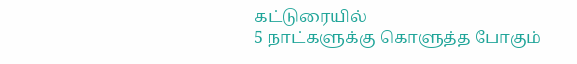கட்டுரையில்
5 நாட்களுக்கு கொளுத்த போகும்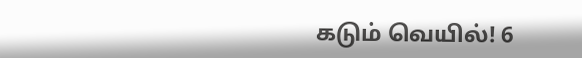கடும் வெயில்! 6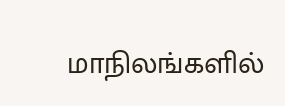மாநிலங்களில்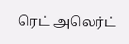ரெட் அலெர்ட்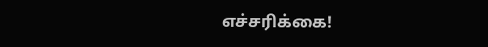எச்சரிக்கை!